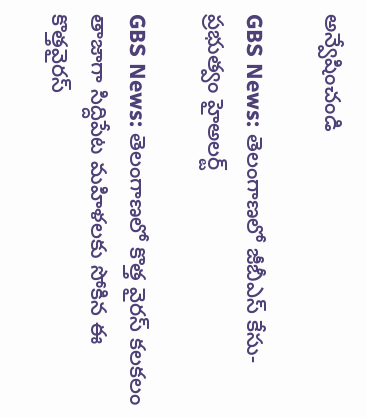అన్వేషించండి

GBS News: తెలంగాణలో జీబీఎస్‌ కేసు- ప్రభుత్వం హైఅలర్ట్

GBS News: తెలంగాణలో కొత్త వైరస్ కలకలం తాజాగా సిద్దిపేట మహిళలకు సోకిన ఈ కొత్తవైరస్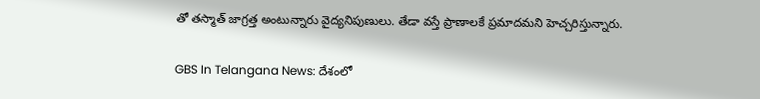తో తస్మాత్ జాగ్రత్త అంటున్నారు వైద్యనిపుణులు. తేడా వస్తే ప్రాణాలకే ప్రమాదమని హెచ్చరిస్తున్నారు.

GBS In Telangana News: దేశంలో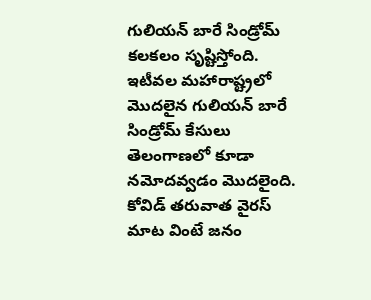గులియన్‌ బారే సిండ్రోమ్‌ కలకలం సృష్టిస్తోంది. ఇటీవల మహారాష్ట్రలో మొదలైన గులియన్‌ బారే సిండ్రోమ్‌ కేసులు తెలంగాణలో కూడా నమోదవ్వడం మొదలైంది. కోవిడ్ తరువాత వైరస్ మాట వింటే జనం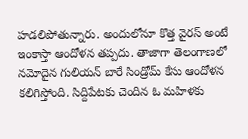హడలిపోతున్నారు. అందులోనూ కొత్త వైరస్ అంటే ఇంకాస్తా ఆందోళన తప్పదు. తాజాగా తెలంగాణలో నమోదైన గులియన్ బారే సిండ్రోమ్ కేసు ఆందోళన కలిగిస్తోంది. సిద్దిపేటకు చెందిన ఓ మహిళకు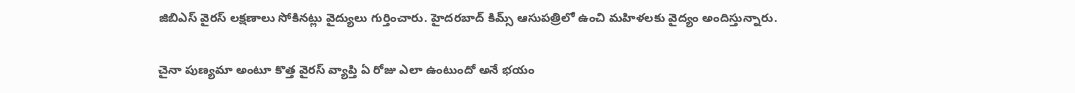జిబిఎస్ వైరస్ లక్షణాలు సోకినట్లు వైద్యులు గుర్తించారు. హైదరబాద్ కిమ్స్ ఆసుపత్రిలో ఉంచి మహిళలకు వైద్యం అందిస్తున్నారు.

చైనా పుణ్యమా అంటూ కొత్త వైరస్ వ్యాప్తి ఏ రోజు ఎలా ఉంటుందో అనే భయం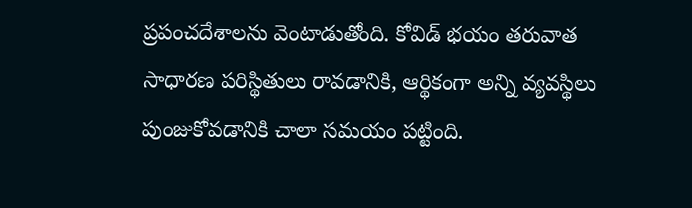ప్రపంచదేశాలను వెంటాడుతోంది. కోవిడ్ భయం తరువాత సాధారణ పరిస్థితులు రావడానికి, ఆర్థికంగా అన్ని వ్యవస్థిలు పుంజుకోవడానికి చాలా సమయం పట్టింది.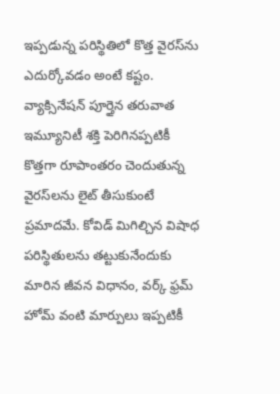ఇప్పడున్న పరిస్థితిలో కొత్త వైరస్‌ను ఎదుర్కోవడం అంటే కష్టం.  వ్యాక్సినేషన్ పూర్తైన తరువాత ఇమ్యూనిటీ శక్తి పెరిగినప్పటికీ కొత్తగా రూపాంతరం చెందుతున్న వైరస్‌లను లైట్ తీసుకుంటే ప్రమాదమే. కోవిడ్ మిగిల్చిన విషాధ పరిస్థితులను తట్టుకునేందుకు మారిన జీవన విధానం, వర్క్ ఫ్రమ్ హోమ్ వంటి మార్పులు ఇప్పటికీ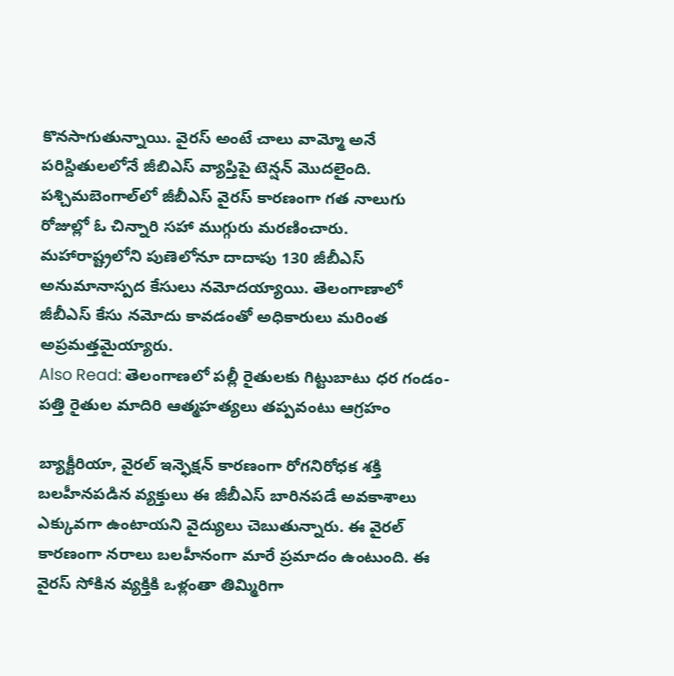కొనసాగుతున్నాయి. వైరస్ అంటే చాలు వామ్మో అనే పరిస్దితులలోనే జీబిఎస్ వ్యాప్తిపై టెన్షన్ మొదలైంది.
పశ్చిమబెంగాల్‌లో జీబీఎస్‌ వైరస్ కారణంగా గత నాలుగు రోజుల్లో ఓ చిన్నారి సహా ముగ్గురు మరణించారు. మహారాష్ట్రలోని పుణెలోనూ దాదాపు 130 జీబీఎస్‌ అనుమానాస్పద కేసులు నమోదయ్యాయి. తెలంగాణాలో జీబీఎస్‌ కేసు నమోదు కావడంతో అధికారులు మరింత అప్రమత్తమైయ్యారు.
Also Read: తెలంగాణలో పల్లీ రైతులకు గిట్టుబాటు ధర గండం- పత్తి రైతుల మాదిరి ఆత్మహత్యలు తప్పవంటు ఆగ్రహం

బ్యాక్టీరియా, వైరల్ ఇన్ఫెక్షన్‌ కారణంగా రోగనిరోధక శక్తి బలహీనపడిన వ్యక్తులు ఈ జీబీఎస్ బారినపడే అవకాశాలు ఎక్కువగా ఉంటాయని వైద్యులు చెబుతున్నారు. ఈ వైరల్‌ కారణంగా నరాలు బలహీనంగా మారే ప్రమాదం ఉంటుంది. ఈ వైరస్‌ సోకిన వ్యక్తికి ఒళ్లంతా తిమ్మిరిగా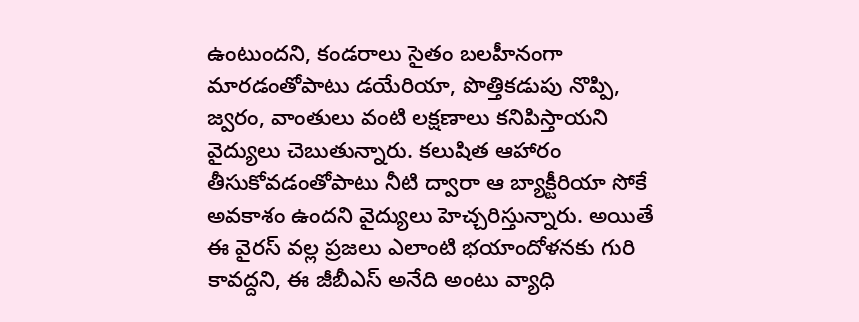ఉంటుందని, కండరాలు సైతం బలహీనంగా మారడంతోపాటు డయేరియా, పొత్తికడుపు నొప్పి, జ్వరం, వాంతులు వంటి లక్షణాలు కనిపిస్తాయని వైద్యులు చెబుతున్నారు. కలుషిత ఆహారం తీసుకోవడంతోపాటు నీటి ద్వారా ఆ బ్యాక్టీరియా సోకే అవకాశం ఉందని వైద్యులు హెచ్చరిస్తున్నారు. అయితే ఈ వైరస్‌ వల్ల ప్రజలు ఎలాంటి భయాందోళనకు గురి కావద్దని, ఈ జీబీఎస్‌ అనేది అంటు వ్యాధి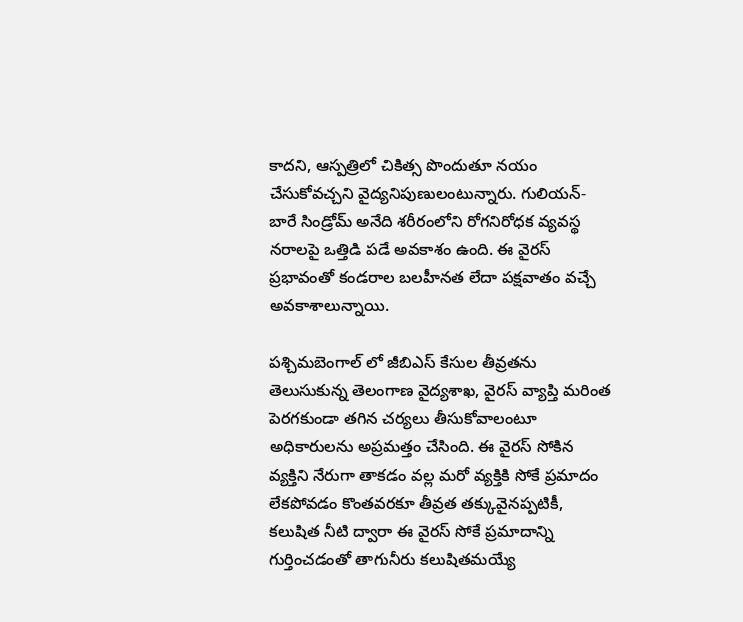కాదని, ఆస్పత్రిలో చికిత్స పొందుతూ నయం చేసుకోవచ్చని వైద్యనిపుణులంటున్నారు. గులియన్-బారే సిండ్రోమ్ అనేది శరీరంలోని రోగనిరోధక వ్యవస్థ నరాలపై ఒత్తిడి పడే అవకాశం ఉంది. ఈ వైరస్ ప్రభావంతో కండరాల బలహీనత లేదా పక్షవాతం వచ్చే అవకాశాలున్నాయి.

పశ్చిమబెంగాల్ లో జీబిఎస్ కేసుల తీవ్రతను తెలుసుకున్న తెలంగాణ వైద్యశాఖ, వైరస్ వ్యాప్తి మరింత పెరగకుండా తగిన చర్యలు తీసుకోవాలంటూ అధికారులను అప్రమత్తం చేసింది. ఈ వైరస్ సోకిన వ్యక్తిని నేరుగా తాకడం వల్ల మరో వ్యక్తికి సోకే ప్రమాదం లేకపోవడం కొంతవరకూ తీవ్రత తక్కువైనప్పటికీ, కలుషిత నీటి ద్వారా ఈ వైరస్ సోకే ప్రమాదాన్ని గుర్తించడంతో తాగునీరు కలుషితమయ్యే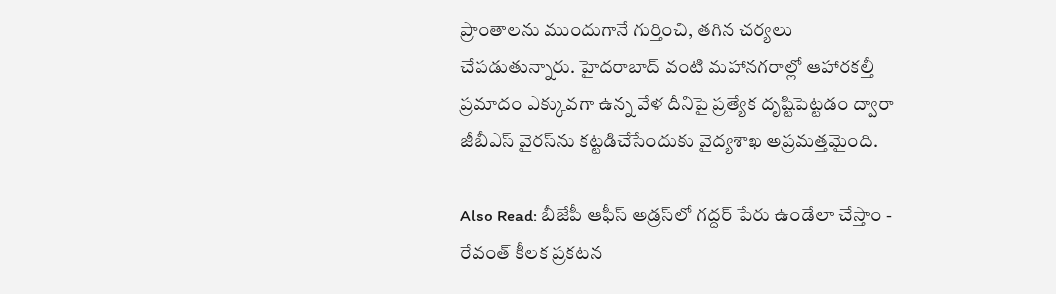ప్రాంతాలను ముందుగానే గుర్తించి, తగిన చర్యలు చేపడుతున్నారు. హైదరాబాద్ వంటి మహానగరాల్లో ఆహారకల్తీ ప్రమాదం ఎక్కువగా ఉన్న వేళ దీనిపై ప్రత్యేక దృష్టిపెట్టడం ద్వారా జీబీఎస్ వైరస్‌ను కట్టడిచేసేందుకు వైద్యశాఖ అప్రమత్తమైంది.

Also Read: బీజేపీ ఆఫీస్ అడ్రస్‌లో గద్దర్ పేరు ఉండేలా చేస్తాం - రేవంత్ కీలక ప్రకటన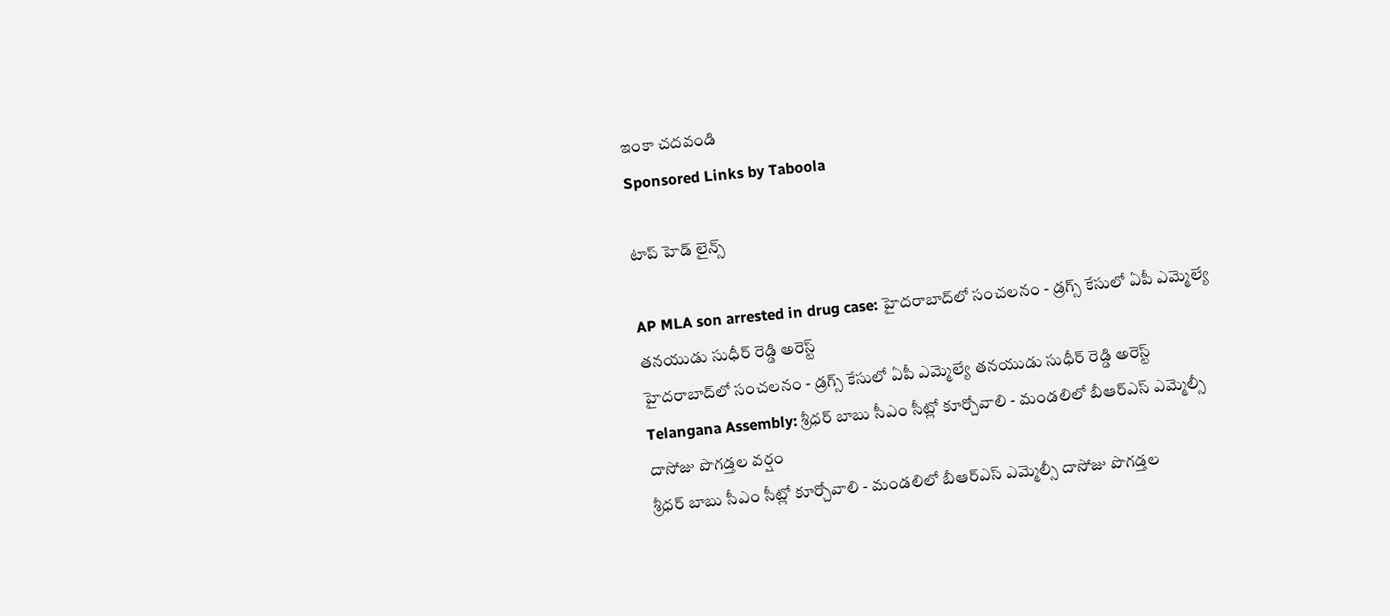ఇంకా చదవండి
Sponsored Links by Taboola

టాప్ హెడ్ లైన్స్

AP MLA son arrested in drug case: హైదరాబాద్‌లో సంచలనం - డ్రగ్స్ కేసులో ఏపీ ఎమ్మెల్యే తనయుడు సుధీర్ రెడ్డి అరెస్ట్
హైదరాబాద్‌లో సంచలనం - డ్రగ్స్ కేసులో ఏపీ ఎమ్మెల్యే తనయుడు సుధీర్ రెడ్డి అరెస్ట్
Telangana Assembly: శ్రీధర్ బాబు సీఎం సీట్లో కూర్చోవాలి - మండలిలో బీఆర్ఎస్ ఎమ్మెల్సీ దాసోజు పొగడ్తల వర్షం
శ్రీధర్ బాబు సీఎం సీట్లో కూర్చోవాలి - మండలిలో బీఆర్ఎస్ ఎమ్మెల్సీ దాసోజు పొగడ్తల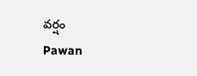వర్షం
Pawan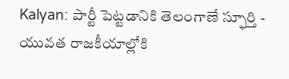Kalyan: పార్టీ పెట్టడానికి తెలంగాణే స్ఫూర్తి - యువత రాజకీయాల్లోకి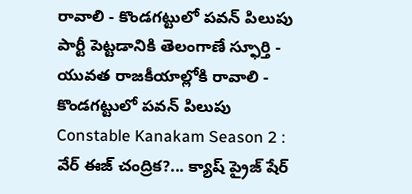రావాలి - కొండగట్టులో పవన్ పిలుపు
పార్టీ పెట్టడానికి తెలంగాణే స్ఫూర్తి - యువత రాజకీయాల్లోకి రావాలి - కొండగట్టులో పవన్ పిలుపు
Constable Kanakam Season 2 : వేర్ ఈజ్ చంద్రిక?... క్యాష్ ప్రైజ్ షేర్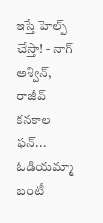ఇస్తే హెల్ప్ చేస్తా! - నాగ్ అశ్విన్, రాజీవ్ కనకాల ఫన్... ఓడియమ్మా బంటీ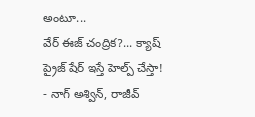అంటూ...
వేర్ ఈజ్ చంద్రిక?... క్యాష్ ప్రైజ్ షేర్ ఇస్తే హెల్ప్ చేస్తా! - నాగ్ అశ్విన్, రాజీవ్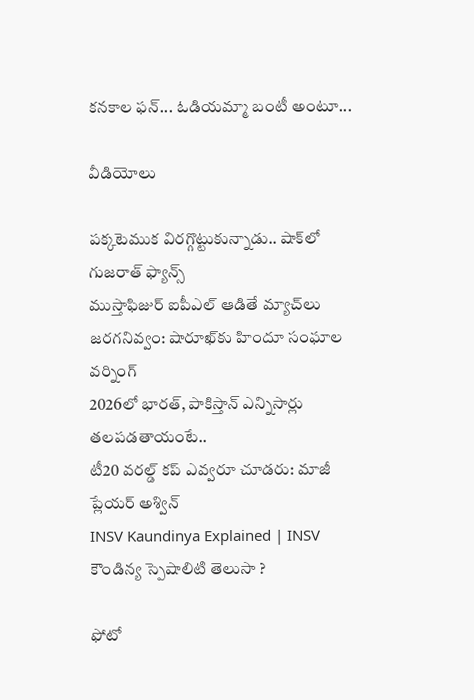కనకాల ఫన్... ఓడియమ్మా బంటీ అంటూ...

వీడియోలు

పక్కటెముక విరగ్గొట్టుకున్నాడు.. షాక్‌లో గుజరాత్ ఫ్యాన్స్
ముస్తాఫిజుర్‌ ఐపీఎల్ ఆడితే మ్యాచ్‌లు జరగనివ్వం: షారూఖ్‌కు హిందూ సంఘాల వర్నింగ్
2026లో భారత్, పాకిస్తాన్ ఎన్నిసార్లు తలపడతాయంటే..
టీ20 వరల్డ్ కప్ ఎవ్వరూ చూడరు: మాజీ ప్లేయర్ అశ్విన్
INSV Kaundinya Explained | INSV కౌండిన్య స్పెషాలిటి తెలుసా ?

ఫోటో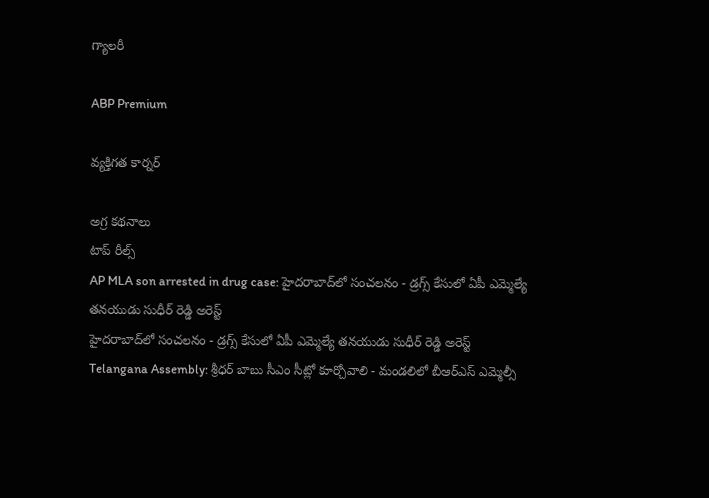గ్యాలరీ

ABP Premium

వ్యక్తిగత కార్నర్

అగ్ర కథనాలు
టాప్ రీల్స్
AP MLA son arrested in drug case: హైదరాబాద్‌లో సంచలనం - డ్రగ్స్ కేసులో ఏపీ ఎమ్మెల్యే తనయుడు సుధీర్ రెడ్డి అరెస్ట్
హైదరాబాద్‌లో సంచలనం - డ్రగ్స్ కేసులో ఏపీ ఎమ్మెల్యే తనయుడు సుధీర్ రెడ్డి అరెస్ట్
Telangana Assembly: శ్రీధర్ బాబు సీఎం సీట్లో కూర్చోవాలి - మండలిలో బీఆర్ఎస్ ఎమ్మెల్సీ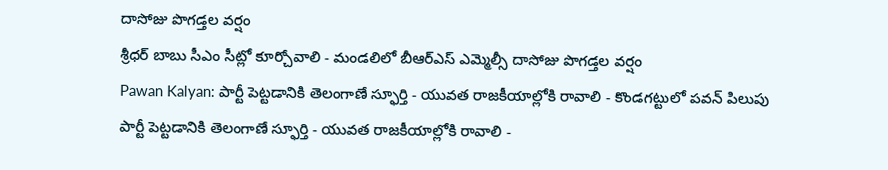దాసోజు పొగడ్తల వర్షం
శ్రీధర్ బాబు సీఎం సీట్లో కూర్చోవాలి - మండలిలో బీఆర్ఎస్ ఎమ్మెల్సీ దాసోజు పొగడ్తల వర్షం
Pawan Kalyan: పార్టీ పెట్టడానికి తెలంగాణే స్ఫూర్తి - యువత రాజకీయాల్లోకి రావాలి - కొండగట్టులో పవన్ పిలుపు
పార్టీ పెట్టడానికి తెలంగాణే స్ఫూర్తి - యువత రాజకీయాల్లోకి రావాలి -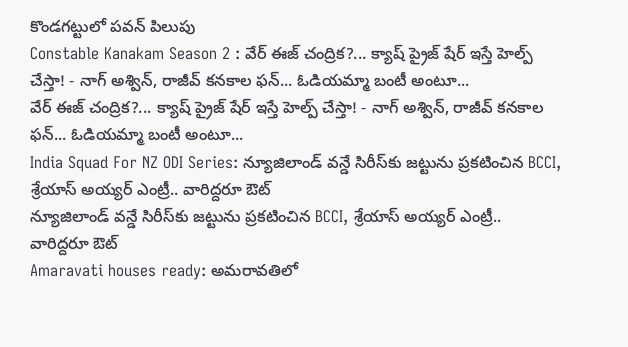కొండగట్టులో పవన్ పిలుపు
Constable Kanakam Season 2 : వేర్ ఈజ్ చంద్రిక?... క్యాష్ ప్రైజ్ షేర్ ఇస్తే హెల్ప్ చేస్తా! - నాగ్ అశ్విన్, రాజీవ్ కనకాల ఫన్... ఓడియమ్మా బంటీ అంటూ...
వేర్ ఈజ్ చంద్రిక?... క్యాష్ ప్రైజ్ షేర్ ఇస్తే హెల్ప్ చేస్తా! - నాగ్ అశ్విన్, రాజీవ్ కనకాల ఫన్... ఓడియమ్మా బంటీ అంటూ...
India Squad For NZ ODI Series: న్యూజిలాండ్ వన్డే సిరీస్‌కు జట్టును ప్రకటించిన BCCI, శ్రేయాస్ అయ్యర్ ఎంట్రీ.. వారిద్దరూ ఔట్
న్యూజిలాండ్ వన్డే సిరీస్‌కు జట్టును ప్రకటించిన BCCI, శ్రేయాస్ అయ్యర్ ఎంట్రీ.. వారిద్దరూ ఔట్
Amaravati houses ready: అమరావతిలో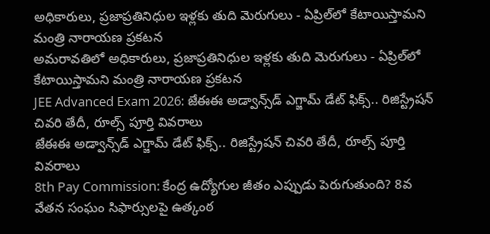అధికారులు, ప్రజాప్రతినిధుల ఇళ్లకు తుది మెరుగులు - ఏప్రిల్‌లో కేటాయిస్తామని మంత్రి నారాయణ ప్రకటన
అమరావతిలో అధికారులు, ప్రజాప్రతినిధుల ఇళ్లకు తుది మెరుగులు - ఏప్రిల్‌లో కేటాయిస్తామని మంత్రి నారాయణ ప్రకటన
JEE Advanced Exam 2026: జేఈఈ అడ్వాన్స్‌డ్ ఎగ్జామ్ డేట్ ఫిక్స్.. రిజిస్ట్రేషన్ చివరి తేదీ, రూల్స్ పూర్తి వివరాలు
జేఈఈ అడ్వాన్స్‌డ్ ఎగ్జామ్ డేట్ ఫిక్స్.. రిజిస్ట్రేషన్ చివరి తేదీ, రూల్స్ పూర్తి వివరాలు
8th Pay Commission: కేంద్ర ఉద్యోగుల జీతం ఎప్పుడు పెరుగుతుంది? 8వ వేతన సంఘం సిఫార్సులపై ఉత్కంఠ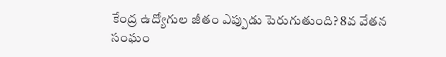కేంద్ర ఉద్యోగుల జీతం ఎప్పుడు పెరుగుతుంది? 8వ వేతన సంఘం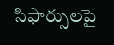సిఫార్సులపై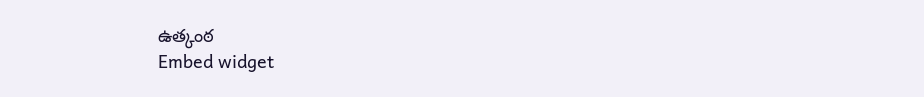ఉత్కంఠ
Embed widget